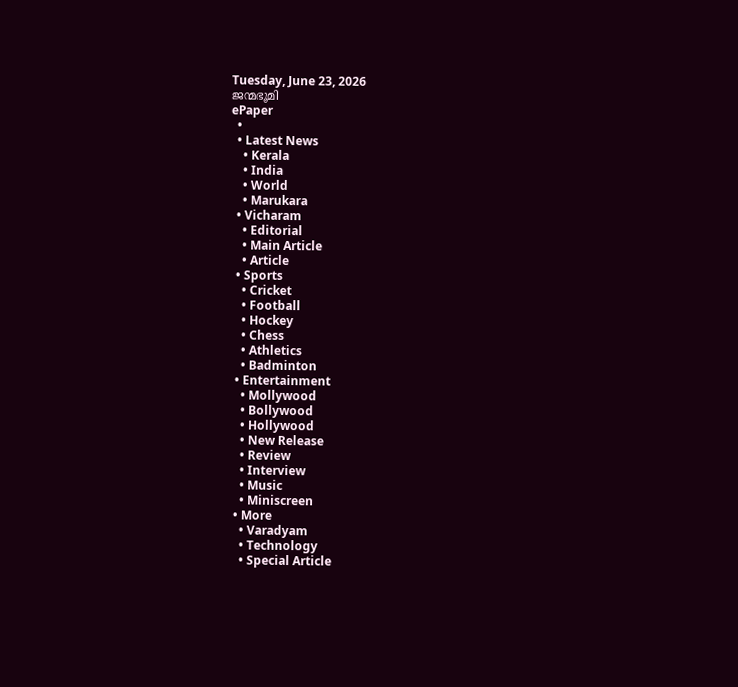Tuesday, June 23, 2026
ജന്മഭൂമി
ePaper
  •
  • Latest News
    • Kerala
    • India
    • World
    • Marukara
  • Vicharam
    • Editorial
    • Main Article
    • Article
  • Sports
    • Cricket
    • Football
    • Hockey
    • Chess
    • Athletics
    • Badminton
  • Entertainment
    • Mollywood
    • Bollywood
    • Hollywood
    • New Release
    • Review
    • Interview
    • Music
    • Miniscreen
  • More
    • Varadyam
    • Technology
    • Special Article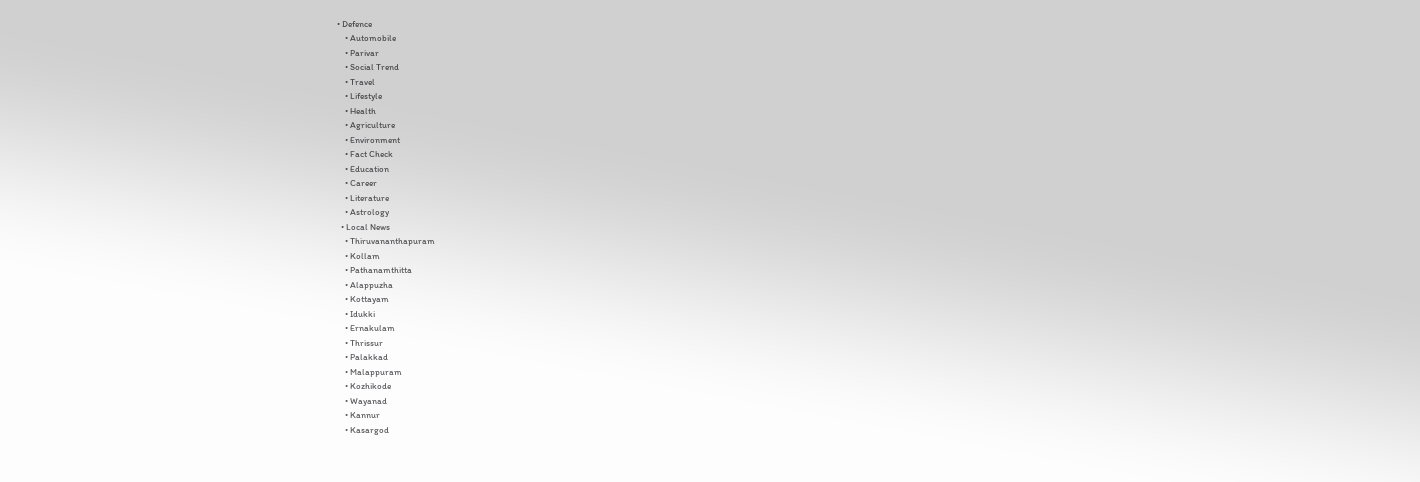• Defence
    • Automobile
    • Parivar
    • Social Trend
    • Travel
    • Lifestyle
    • Health
    • Agriculture
    • Environment
    • Fact Check
    • Education
    • Career
    • Literature
    • Astrology
  • Local News
    • Thiruvananthapuram
    • Kollam
    • Pathanamthitta
    • Alappuzha
    • Kottayam
    • Idukki
    • Ernakulam
    • Thrissur
    • Palakkad
    • Malappuram
    • Kozhikode
    • Wayanad
    • Kannur
    • Kasargod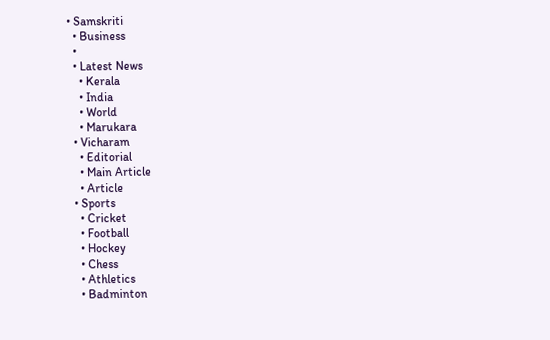• Samskriti
  • Business
  •
  • Latest News
    • Kerala
    • India
    • World
    • Marukara
  • Vicharam
    • Editorial
    • Main Article
    • Article
  • Sports
    • Cricket
    • Football
    • Hockey
    • Chess
    • Athletics
    • Badminton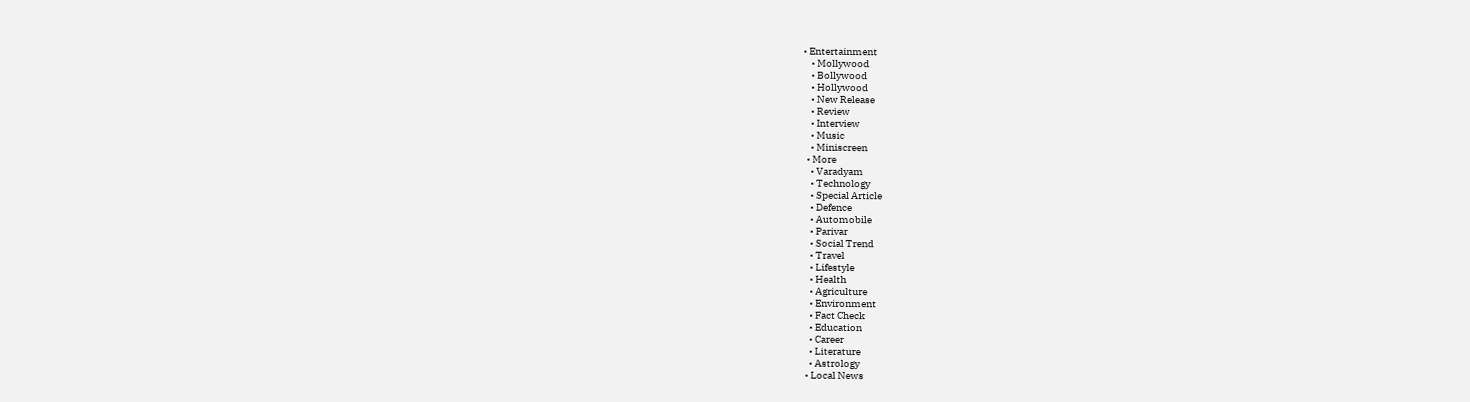• Entertainment
    • Mollywood
    • Bollywood
    • Hollywood
    • New Release
    • Review
    • Interview
    • Music
    • Miniscreen
  • More
    • Varadyam
    • Technology
    • Special Article
    • Defence
    • Automobile
    • Parivar
    • Social Trend
    • Travel
    • Lifestyle
    • Health
    • Agriculture
    • Environment
    • Fact Check
    • Education
    • Career
    • Literature
    • Astrology
  • Local News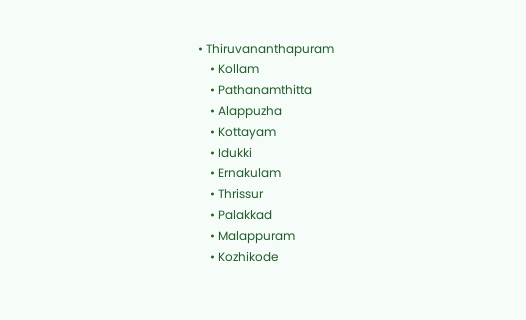• Thiruvananthapuram
    • Kollam
    • Pathanamthitta
    • Alappuzha
    • Kottayam
    • Idukki
    • Ernakulam
    • Thrissur
    • Palakkad
    • Malappuram
    • Kozhikode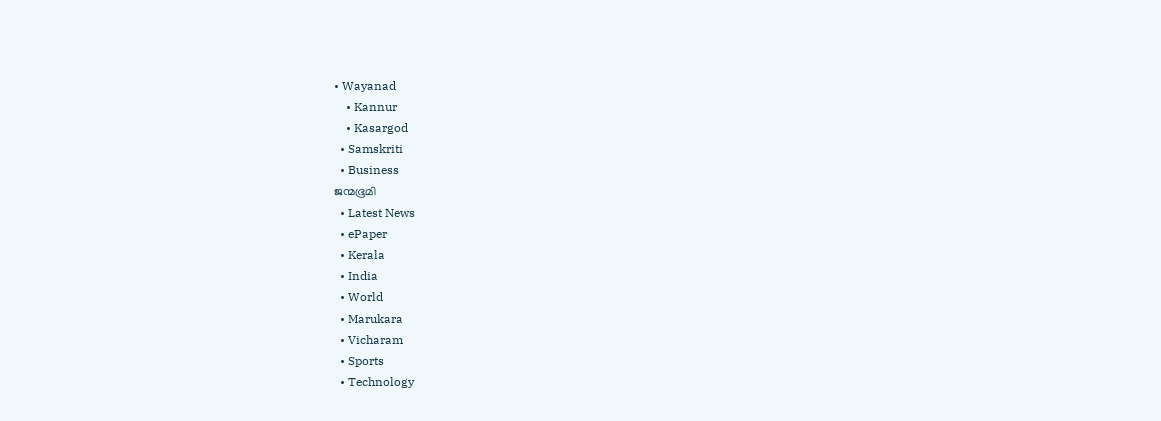• Wayanad
    • Kannur
    • Kasargod
  • Samskriti
  • Business
ജന്മഭൂമി
  • Latest News
  • ePaper
  • Kerala
  • India
  • World
  • Marukara
  • Vicharam
  • Sports
  • Technology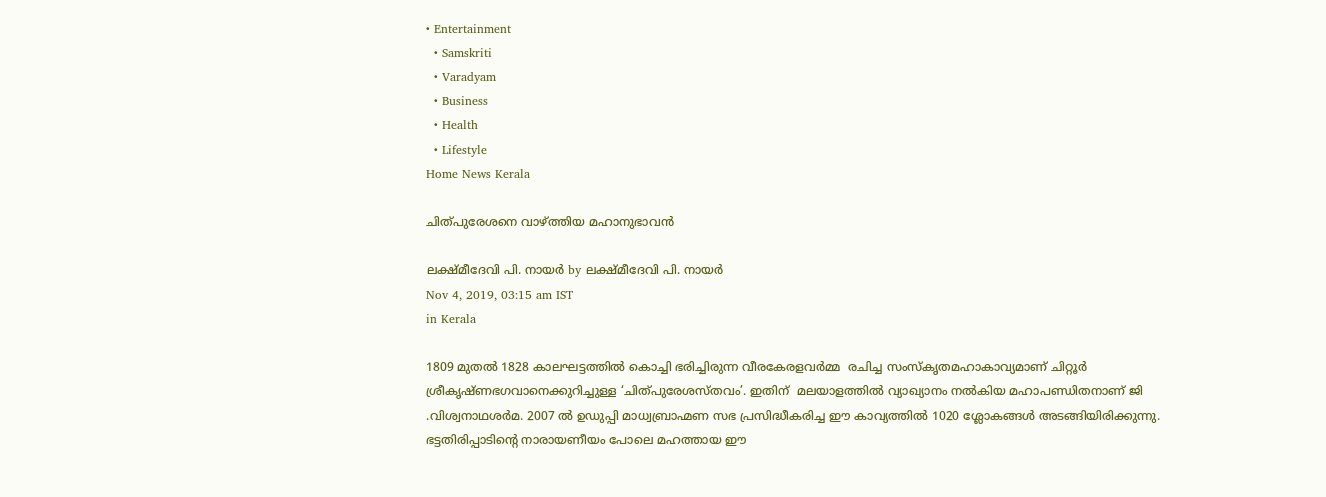• Entertainment
  • Samskriti
  • Varadyam
  • Business
  • Health
  • Lifestyle
Home News Kerala

ചിത്പുരേശനെ വാഴ്‌ത്തിയ മഹാനുഭാവന്‍

ലക്ഷ്മീദേവി പി. നായര്‍ by ലക്ഷ്മീദേവി പി. നായര്‍
Nov 4, 2019, 03:15 am IST
in Kerala

1809 മുതല്‍ 1828 കാലഘട്ടത്തില്‍ കൊച്ചി ഭരിച്ചിരുന്ന വീരകേരളവര്‍മ്മ  രചിച്ച സംസ്‌കൃതമഹാകാവ്യമാണ് ചിറ്റൂര്‍ ശ്രീകൃഷ്ണഭഗവാനെക്കുറിച്ചുള്ള ‘ചിത്പുരേശസ്തവം’. ഇതിന്  മലയാളത്തില്‍ വ്യാഖ്യാനം നല്‍കിയ മഹാപണ്ഡിതനാണ് ജി .വിശ്വനാഥശര്‍മ. 2007 ല്‍ ഉഡുപ്പി മാധ്വബ്രാഹ്മണ സഭ പ്രസിദ്ധീകരിച്ച ഈ കാവ്യത്തില്‍ 1020 ശ്ലോകങ്ങള്‍ അടങ്ങിയിരിക്കുന്നു. ഭട്ടതിരിപ്പാടിന്റെ നാരായണീയം പോലെ മഹത്തായ ഈ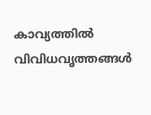കാവ്യത്തില്‍ വിവിധവൃത്തങ്ങള്‍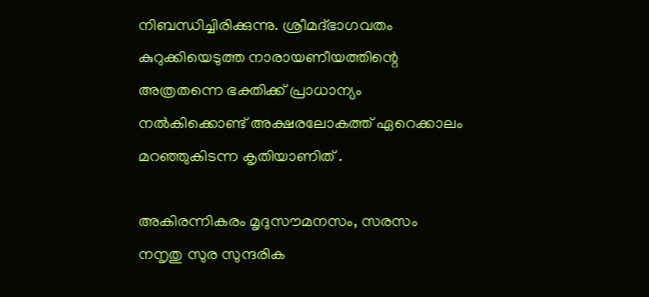നിബന്ധിച്ചിരിക്കുന്നു. ശ്രീമദ്ഭാഗവതം കുറുക്കിയെടുത്ത നാരായണീയത്തിന്റെ  അത്രതന്നെ ഭക്തിക്ക് പ്രാധാന്യം നല്‍കിക്കൊണ്ട് അക്ഷരലോകത്ത് ഏറെക്കാലം മറഞ്ഞുകിടന്ന കൃതിയാണിത് .

അകിരന്നികരം മൃദുസൗമനസം, സരസം നനൃതു സുര സുന്ദരിക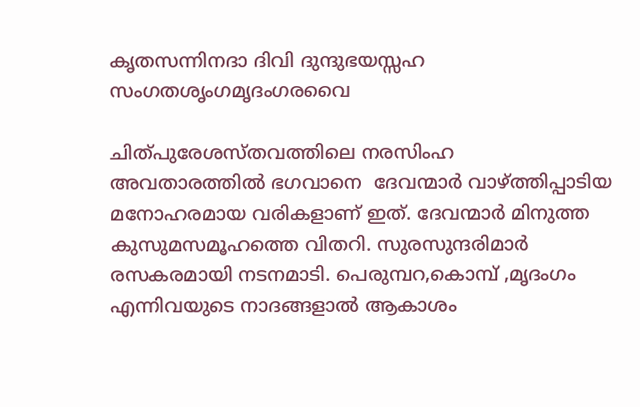കൃതസന്നിനദാ ദിവി ദുന്ദുഭയസ്സഹ സംഗതശൃംഗമൃദംഗരവൈ

ചിത്പുരേശസ്തവത്തിലെ നരസിംഹ അവതാരത്തില്‍ ഭഗവാനെ  ദേവന്മാര്‍ വാഴ്‌ത്തിപ്പാടിയ മനോഹരമായ വരികളാണ് ഇത്. ദേവന്മാര്‍ മിനുത്ത കുസുമസമൂഹത്തെ വിതറി. സുരസുന്ദരിമാര്‍ രസകരമായി നടനമാടി. പെരുമ്പറ,കൊമ്പ് ,മൃദംഗം എന്നിവയുടെ നാദങ്ങളാല്‍ ആകാശം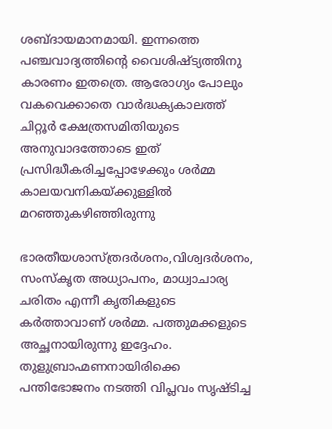ശബ്ദായമാനമായി. ഇന്നത്തെ പഞ്ചവാദ്യത്തിന്റെ വൈശിഷ്ട്യത്തിനു കാരണം ഇതത്രെ. ആരോഗ്യം പോലും വകവെക്കാതെ വാര്‍ദ്ധക്യകാലത്ത് ചിറ്റൂര്‍ ക്ഷേത്രസമിതിയുടെ അനുവാദത്തോടെ ഇത് പ്രസിദ്ധീകരിച്ചപ്പോഴേക്കും ശര്‍മ്മ  കാലയവനികയ്‌ക്കുള്ളില്‍ മറഞ്ഞുകഴിഞ്ഞിരുന്നു

ഭാരതീയശാസ്ത്രദര്‍ശനം,വിശ്വദര്‍ശനം, സംസ്‌കൃത അധ്യാപനം, മാധ്വാചാര്യ ചരിതം എന്നീ കൃതികളുടെ കര്‍ത്താവാണ് ശര്‍മ്മ. പത്തുമക്കളുടെ അച്ഛനായിരുന്നു ഇദ്ദേഹം. തുളുബ്രാഹ്മണനായിരിക്കെ പന്തിഭോജനം നടത്തി വിപ്ലവം സൃഷ്ടിച്ച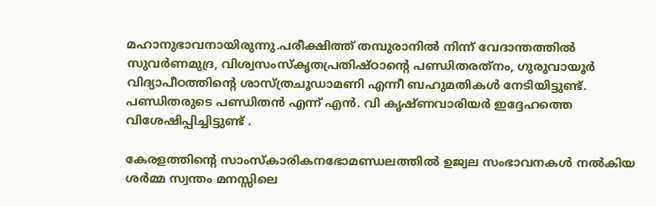മഹാനുഭാവനായിരുന്നു.പരീക്ഷിത്ത് തമ്പുരാനില്‍ നിന്ന് വേദാന്തത്തില്‍ സുവര്‍ണമുദ്ര, വിശ്വസംസ്‌കൃതപ്രതിഷ്ഠാന്റെ പണ്ഡിതരത്‌നം, ഗുരുവായൂര്‍ വിദ്യാപീഠത്തിന്റെ ശാസ്ത്രചൂഡാമണി എന്നീ ബഹുമതികള്‍ നേടിയിട്ടുണ്ട്. പണ്ഡിതരുടെ പണ്ഡിതന്‍ എന്ന് എന്‍. വി കൃഷ്ണവാരിയര്‍ ഇദ്ദേഹത്തെ വിശേഷിപ്പിച്ചിട്ടുണ്ട് .

കേരളത്തിന്റെ സാംസ്‌കാരികനഭോമണ്ഡലത്തില്‍ ഉജ്വല സംഭാവനകള്‍ നല്‍കിയ ശര്‍മ്മ സ്വന്തം മനസ്സിലെ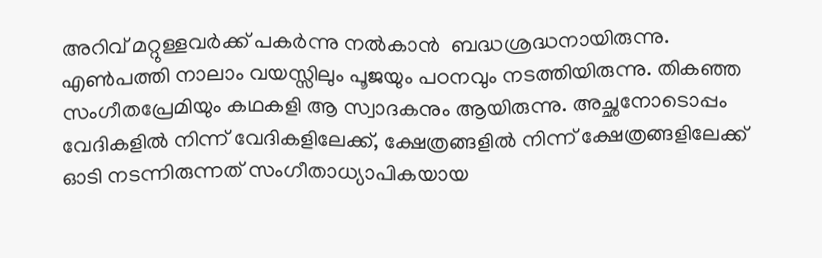അറിവ് മറ്റുള്ളവര്‍ക്ക് പകര്‍ന്നു നല്‍കാന്‍  ബദ്ധശ്രദ്ധനായിരുന്നു. എണ്‍പത്തി നാലാം വയസ്സിലും പൂജയും പഠനവും നടത്തിയിരുന്നു. തികഞ്ഞ സംഗീതപ്രേമിയും കഥകളി ആ സ്വാദകനും ആയിരുന്നു. അച്ഛനോടൊപ്പം വേദികളില്‍ നിന്ന് വേദികളിലേക്ക്, ക്ഷേത്രങ്ങളില്‍ നിന്ന് ക്ഷേത്രങ്ങളിലേക്ക്  ഓടി നടന്നിരുന്നത് സംഗീതാധ്യാപികയായ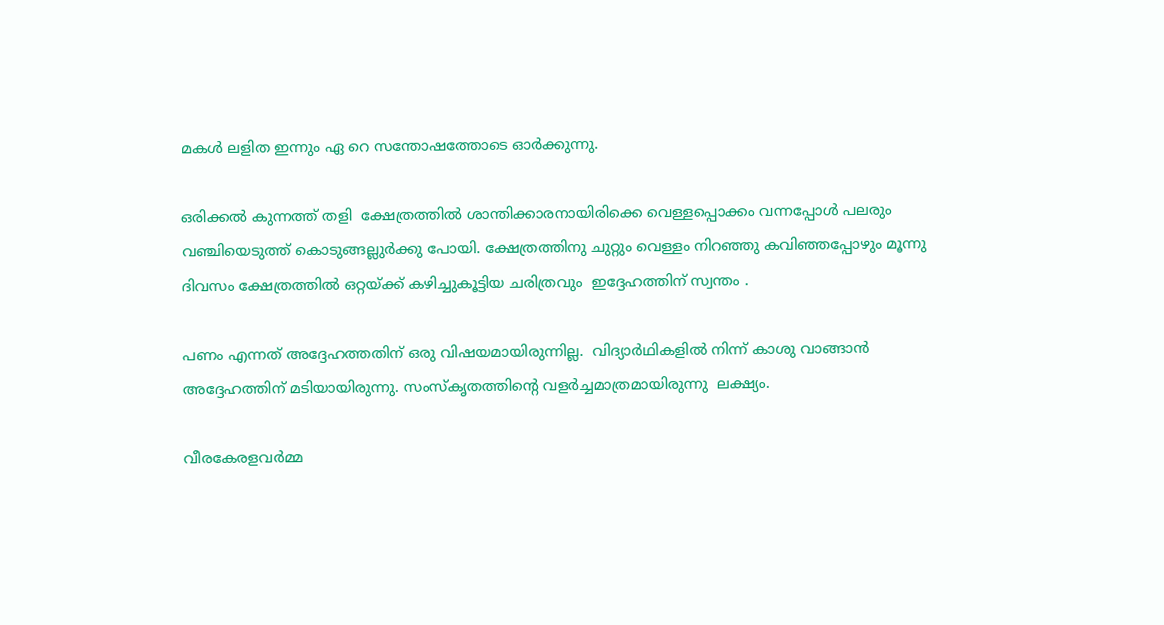മകള്‍ ലളിത ഇന്നും ഏ റെ സന്തോഷത്തോടെ ഓര്‍ക്കുന്നു.

ഒരിക്കല്‍ കുന്നത്ത് തളി  ക്ഷേത്രത്തില്‍ ശാന്തിക്കാരനായിരിക്കെ വെള്ളപ്പൊക്കം വന്നപ്പോള്‍ പലരും വഞ്ചിയെടുത്ത് കൊടുങ്ങല്ലുര്‍ക്കു പോയി. ക്ഷേത്രത്തിനു ചുറ്റും വെള്ളം നിറഞ്ഞു കവിഞ്ഞപ്പോഴും മൂന്നു ദിവസം ക്ഷേത്രത്തില്‍ ഒറ്റയ്‌ക്ക് കഴിച്ചുകൂട്ടിയ ചരിത്രവും  ഇദ്ദേഹത്തിന് സ്വന്തം .

പണം എന്നത് അദ്ദേഹത്തതിന് ഒരു വിഷയമായിരുന്നില്ല.  വിദ്യാര്‍ഥികളില്‍ നിന്ന് കാശു വാങ്ങാന്‍ അദ്ദേഹത്തിന് മടിയായിരുന്നു. സംസ്‌കൃതത്തിന്റെ വളര്‍ച്ചമാത്രമായിരുന്നു  ലക്ഷ്യം.

വീരകേരളവര്‍മ്മ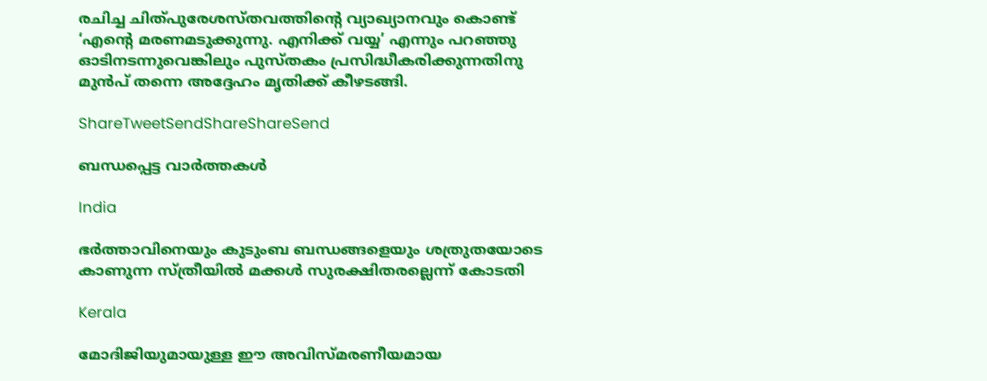രചിച്ച ചിത്പുരേശസ്തവത്തിന്റെ വ്യാഖ്യാനവും കൊണ്ട് ‘എന്റെ മരണമടുക്കുന്നു. എനിക്ക് വയ്യ’ എന്നും പറഞ്ഞു ഓടിനടന്നുവെങ്കിലും പുസ്തകം പ്രസിദ്ധീകരിക്കുന്നതിനു മുന്‍പ് തന്നെ അദ്ദേഹം മൃതിക്ക് കീഴടങ്ങി.

ShareTweetSendShareShareSend

ബന്ധപ്പെട്ട വാര്‍ത്തകള്‍

India

ഭര്‍ത്താവിനെയും കുടുംബ ബന്ധങ്ങളെയും ശത്രുതയോടെ കാണുന്ന സ്ത്രീയില്‍ മക്കള്‍ സുരക്ഷിതരല്ലെന്ന് കോടതി

Kerala

മോദിജിയുമായുള്ള ഈ അവിസ്മരണീയമായ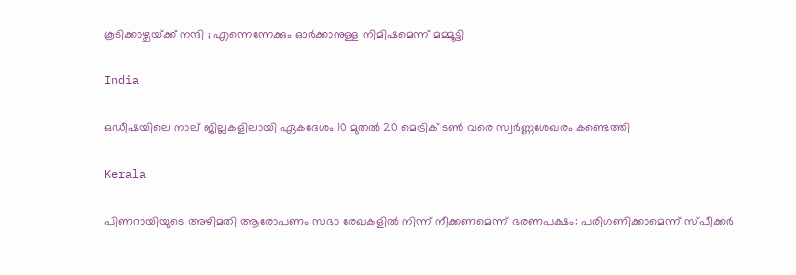കൂടിക്കാഴ്ചയ്‌ക്ക് നന്ദി ; എന്നെന്നേക്കും ഓർക്കാനുള്ള നിമിഷമെന്ന് മമ്മൂട്ടി

India

ഒഡീഷയിലെ നാല് ജില്ലകളിലായി ഏകദേശം 10 മുതൽ 20 മെട്രിക് ടൺ വരെ സ്വർണ്ണശേഖരം കണ്ടെത്തി

Kerala

പിണറായിയുടെ അഴിമതി ആരോപണം സഭാ രേഖകളില്‍ നിന്ന് നീക്കണമെന്ന് ഭരണപക്ഷം: പരിഗണിക്കാമെന്ന് സ്പീക്കര്‍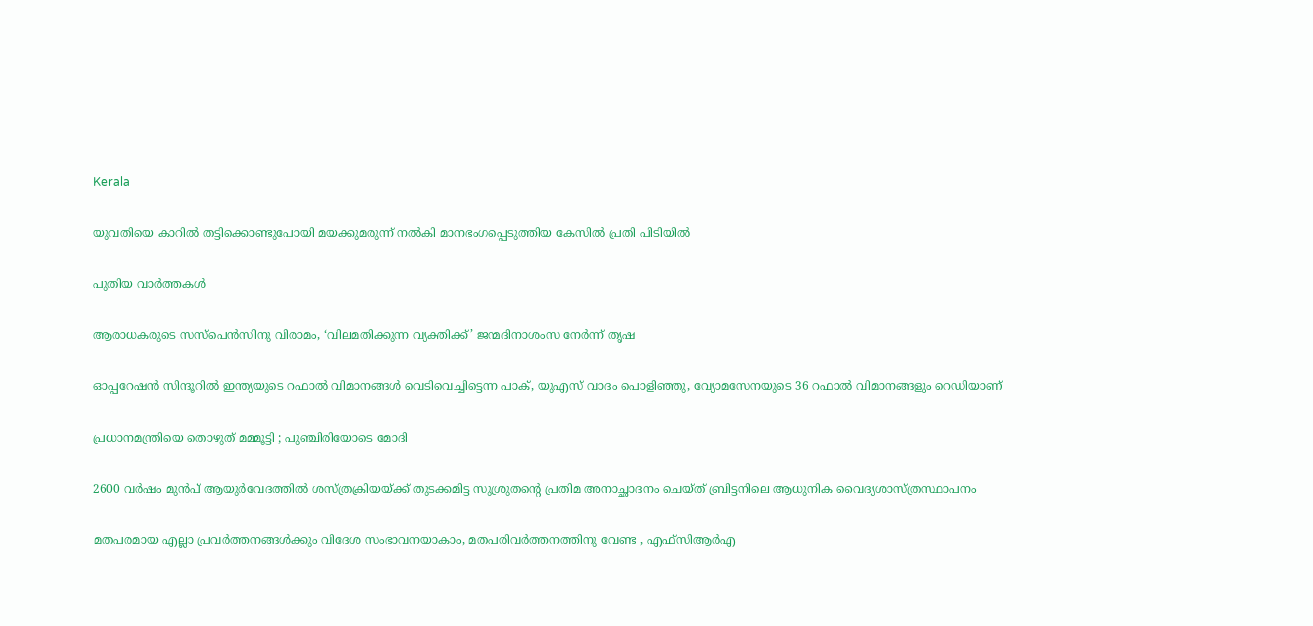Kerala

യുവതിയെ കാറില്‍ തട്ടിക്കൊണ്ടുപോയി മയക്കുമരുന്ന് നല്‍കി മാനഭംഗപ്പെടുത്തിയ കേസില്‍ പ്രതി പിടിയില്‍

പുതിയ വാര്‍ത്തകള്‍

ആരാധകരുടെ സസ്‌പെന്‍സിനു വിരാമം, ‘വിലമതിക്കുന്ന വ്യക്തിക്ക്’ ജന്മദിനാശംസ നേര്‍ന്ന് തൃഷ

ഓപ്പറേഷന്‍ സിന്ദൂറില്‍ ഇന്ത്യയുടെ റഫാൽ വിമാനങ്ങൾ വെടിവെച്ചിട്ടെന്ന പാക്, യുഎസ് വാദം പൊളിഞ്ഞു, വ്യോമസേനയുടെ 36 റഫാല്‍ വിമാനങ്ങളും റെഡിയാണ്

പ്രധാനമന്ത്രിയെ തൊഴുത് മമ്മൂട്ടി ; പുഞ്ചിരിയോടെ മോദി

2600 വര്‍ഷം മുന്‍പ് ആയുര്‍വേദത്തില്‍ ശസ്ത്രക്രിയയ്‌ക്ക് തുടക്കമിട്ട സുശ്രുതന്റെ പ്രതിമ അനാച്ഛാദനം ചെയ്ത് ബ്രിട്ടനിലെ ആധുനിക വൈദ്യശാസ്ത്രസ്ഥാപനം

മതപരമായ എല്ലാ പ്രവര്‍ത്തനങ്ങള്‍ക്കും വിദേശ സംഭാവനയാകാം, മതപരിവര്‍ത്തനത്തിനു വേണ്ട , എഫ്‌സിആര്‍എ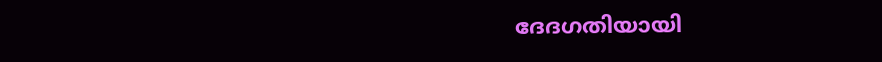ദേദഗതിയായി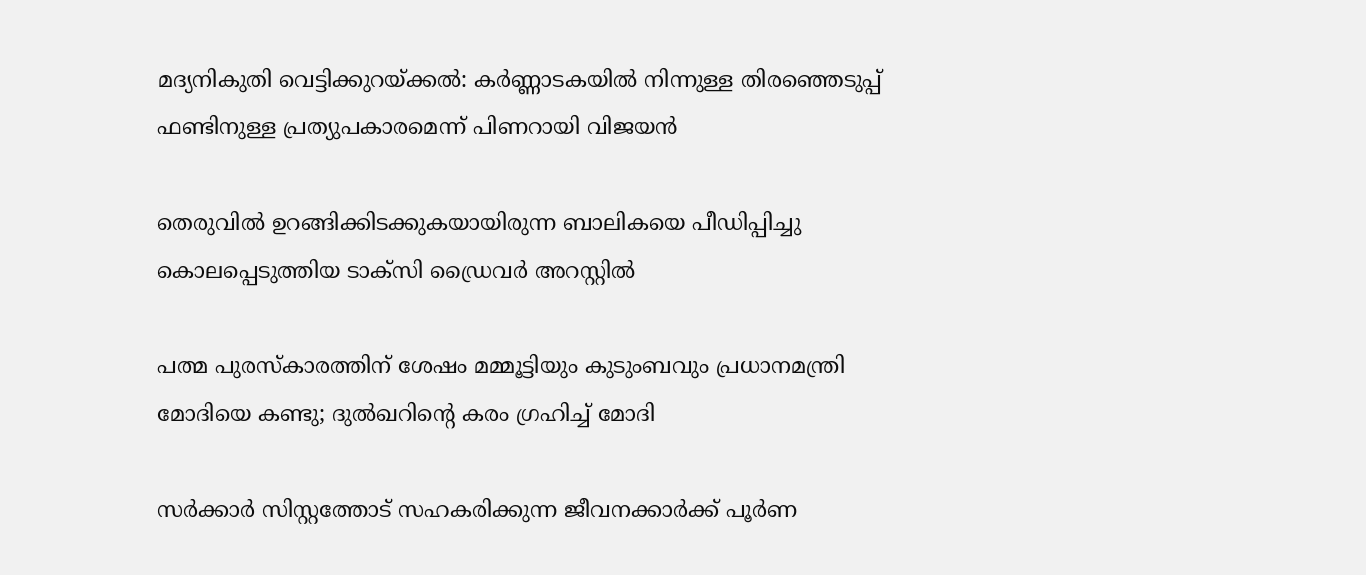മദ്യനികുതി വെട്ടിക്കുറയ്‌ക്കല്‍: കര്‍ണ്ണാടകയില്‍ നിന്നുള്ള തിരഞ്ഞെടുപ്പ് ഫണ്ടിനുള്ള പ്രത്യുപകാരമെന്ന് പിണറായി വിജയന്‍

തെരുവില്‍ ഉറങ്ങിക്കിടക്കുകയായിരുന്ന ബാലികയെ പീഡിപ്പിച്ചു കൊലപ്പെടുത്തിയ ടാക്‌സി ഡ്രൈവര്‍ അറസ്റ്റില്‍

പത്മ പുരസ്കാരത്തിന് ശേഷം മമ്മൂട്ടിയും കുടുംബവും പ്രധാനമന്ത്രി മോദിയെ കണ്ടു; ദുല്‍ഖറിന്റെ കരം ഗ്രഹിച്ച് മോദി

സര്‍ക്കാര്‍ സിസ്റ്റത്തോട് സഹകരിക്കുന്ന ജീവനക്കാര്‍ക്ക് പൂര്‍ണ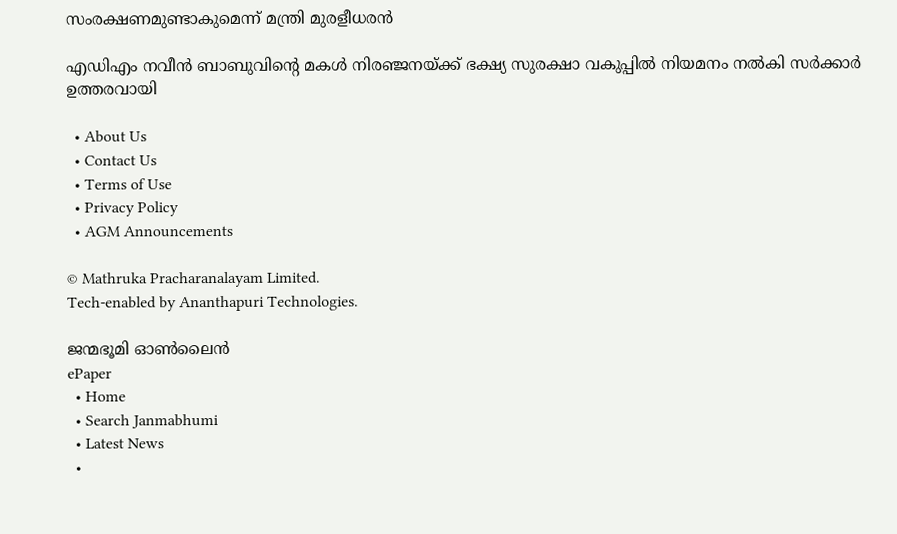സംരക്ഷണമുണ്ടാകുമെന്ന് മന്ത്രി മുരളീധരന്‍

എഡിഎം നവീന്‍ ബാബുവിന്റെ മകള്‍ നിരഞ്ജനയ്‌ക്ക് ഭക്ഷ്യ സുരക്ഷാ വകുപ്പില്‍ നിയമനം നല്‍കി സര്‍ക്കാര്‍ ഉത്തരവായി

  • About Us
  • Contact Us
  • Terms of Use
  • Privacy Policy
  • AGM Announcements

© Mathruka Pracharanalayam Limited.
Tech-enabled by Ananthapuri Technologies.

ജന്മഭൂമി ഓണ്‍ലൈന്‍
ePaper
  • Home
  • Search Janmabhumi
  • Latest News
  •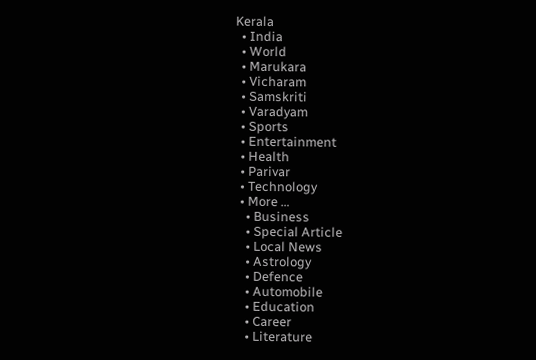Kerala
  • India
  • World
  • Marukara
  • Vicharam
  • Samskriti
  • Varadyam
  • Sports
  • Entertainment
  • Health
  • Parivar
  • Technology
  • More …
    • Business
    • Special Article
    • Local News
    • Astrology
    • Defence
    • Automobile
    • Education
    • Career
    • Literature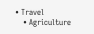• Travel
    • Agriculture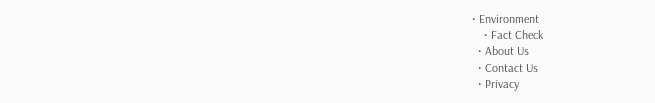• Environment
    • Fact Check
  • About Us
  • Contact Us
  • Privacy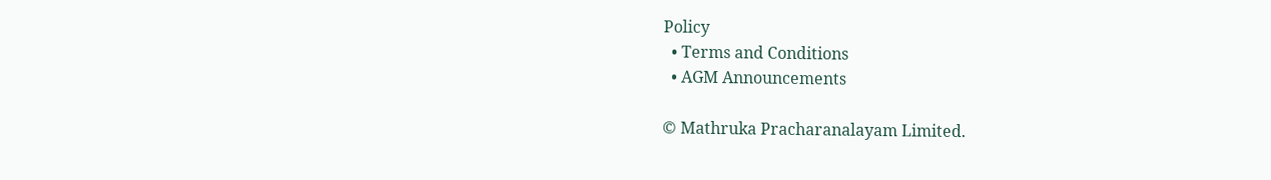Policy
  • Terms and Conditions
  • AGM Announcements

© Mathruka Pracharanalayam Limited.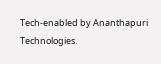Tech-enabled by Ananthapuri Technologies.